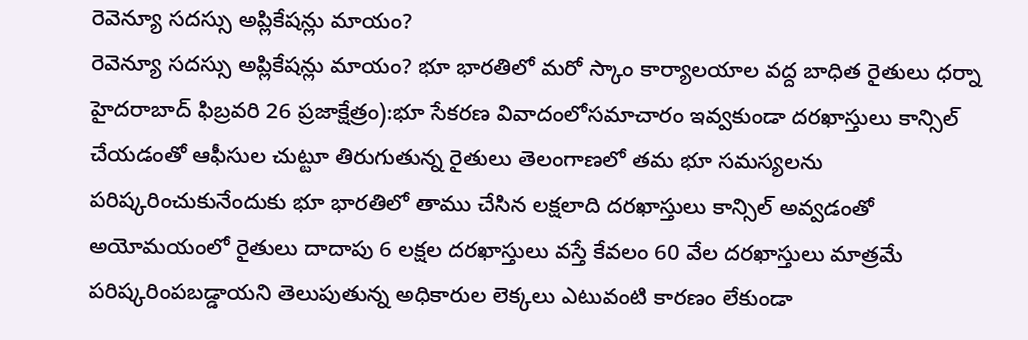రెవెన్యూ సదస్సు అప్లికేషన్లు మాయం?
రెవెన్యూ సదస్సు అప్లికేషన్లు మాయం? భూ భారతిలో మరో స్కాం కార్యాలయాల వద్ద బాధిత రైతులు ధర్నా హైదరాబాద్ ఫిబ్రవరి 26 ప్రజాక్షేత్రం):భూ సేకరణ వివాదంలోసమాచారం ఇవ్వకుండా దరఖాస్తులు కాన్సిల్ చేయడంతో ఆఫీసుల చుట్టూ తిరుగుతున్న రైతులు తెలంగాణలో తమ భూ సమస్యలను పరిష్కరించుకునేందుకు భూ భారతిలో తాము చేసిన లక్షలాది దరఖాస్తులు కాన్సిల్ అవ్వడంతో అయోమయంలో రైతులు దాదాపు 6 లక్షల దరఖాస్తులు వస్తే కేవలం 60 వేల దరఖాస్తులు మాత్రమే పరిష్కరింపబడ్డాయని తెలుపుతున్న అధికారుల లెక్కలు ఎటువంటి కారణం లేకుండా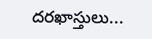దరఖాస్తులు...